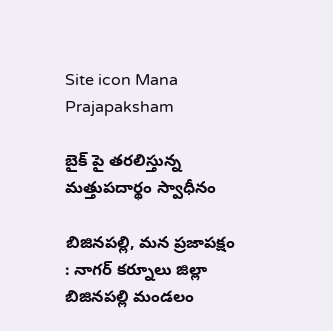Site icon Mana Prajapaksham

బైక్ పై తరలిస్తున్న మత్తుపదార్థం స్వాధీనం

బిజినపల్లి, మన ప్రజాపక్షం : నాగర్ కర్నూలు జిల్లా బిజినపల్లి మండలం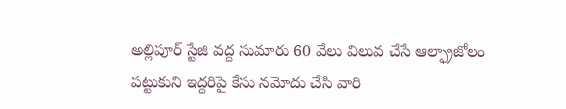అల్లిపూర్ స్టేజి వద్ద సుమారు 60 వేలు విలువ చేసే ఆల్ఫ్రాజోలం పట్టుకుని ఇద్దరిపై కేసు నమోదు చేసి వారి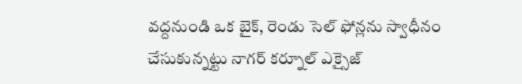వద్దనుండి ఒక బైక్, రెండు సెల్ ఫోన్లను స్వాధీనం చేసుకున్నట్టు నాగర్ కర్నూల్ ఎక్సైజ్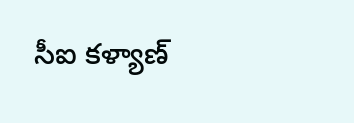సీఐ కళ్యాణ్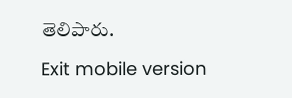తెలిపారు.

Exit mobile version